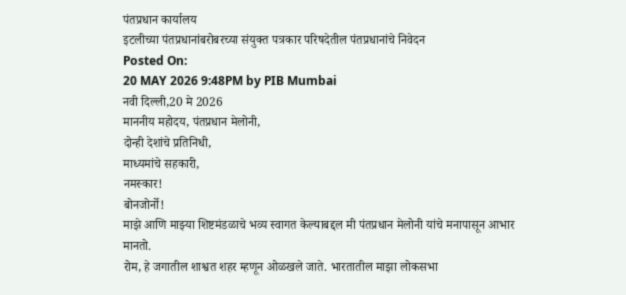पंतप्रधान कार्यालय
इटलीच्या पंतप्रधानांबरोबरच्या संयुक्त पत्रकार परिषदेतील पंतप्रधानांचे निवेदन
Posted On:
20 MAY 2026 9:48PM by PIB Mumbai
नवी दिल्ली,20 मे 2026
माननीय महोदय, पंतप्रधान मेलोनी,
दोन्ही देशांचे प्रतिनिधी,
माध्यमांचे सहकारी,
नमस्कार!
बोनजोर्नो!
माझे आणि माझ्या शिष्टमंडळाचे भव्य स्वागत केल्याबद्दल मी पंतप्रधान मेलोनी यांचे मनापासून आभार मानतो.
रोम, हे जगातील शाश्वत शहर म्हणून ओळखले जाते. भारतातील माझा लोकसभा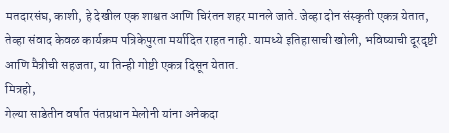मतदारसंघ, काशी, हे देखील एक शाश्वत आणि चिरंतन शहर मानले जाते. जेव्हा दोन संस्कृती एकत्र येतात, तेव्हा संवाद केवळ कार्यक्रम पत्रिकेपुरता मर्यादित राहत नाही. यामध्ये इतिहासाची खोली, भविष्याची दूरदृष्टी आणि मैत्रीची सहजता, या तिन्ही गोष्टी एकत्र दिसून येतात.
मित्रहो,
गेल्या साडेतीन वर्षात पंतप्रधान मेलोनी यांना अनेकदा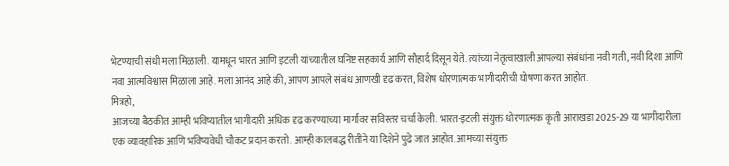भेटण्याची संधी मला मिळाली. यामधून भारत आणि इटली यांच्यातील घनिष्ट सहकार्य आणि सौहार्द दिसून येते. त्यांच्या नेतृत्वाखाली आपल्या संबंधांना नवी गती, नवी दिशा आणि नवा आत्मविश्वास मिळाला आहे. मला आनंद आहे की, आपण आपले संबंध आणखी दृढ करत, विशेष धोरणात्मक भागीदारीची घोषणा करत आहोत.
मित्रहो,
आजच्या बैठकीत आम्ही भविष्यातील भागीदारी अधिक दृढ करण्याच्या मार्गांवर सविस्तर चर्चा केली. भारत-इटली संयुक्त धोरणात्मक कृती आराखडा 2025-29 या भागीदारीला एक व्यावहारिक आणि भविष्यवेधी चौकट प्रदान करतो. आम्ही कालबद्ध रीतीने या दिशेने पुढे जात आहोत. आमच्या संयुक्त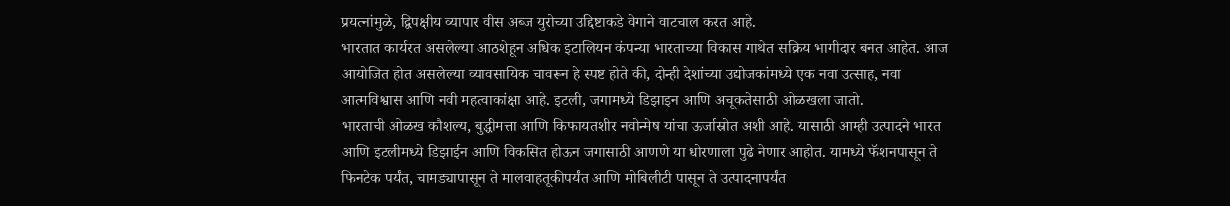प्रयत्नांमुळे, द्विपक्षीय व्यापार वीस अब्ज युरोच्या उद्दिष्टाकडे वेगाने वाटचाल करत आहे.
भारतात कार्यरत असलेल्या आठशेहून अधिक इटालियन कंपन्या भारताच्या विकास गाथेत सक्रिय भागीदार बनत आहेत. आज आयोजित होत असलेल्या व्यावसायिक चावरून हे स्पष्ट होते की, दोन्ही देशांच्या उद्योजकांमध्ये एक नवा उत्साह, नवा आत्मविश्वास आणि नवी महत्वाकांक्षा आहे. इटली, जगामध्ये डिझाइन आणि अचूकतेसाठी ओळखला जातो.
भारताची ओळख कौशल्य, बुद्धीमत्ता आणि किफायतशीर नवोन्मेष यांचा ऊर्जास्रोत अशी आहे. यासाठी आम्ही उत्पादने भारत आणि इटलीमध्ये डिझाईन आणि विकसित होऊन जगासाठी आणणे या धोरणाला पुढे नेणार आहोत. यामध्ये फॅशनपासून ते फिनटेक पर्यंत, चामड्यापासून ते मालवाहतूकीपर्यंत आणि मोबिलीटी पासून ते उत्पादनापर्यंत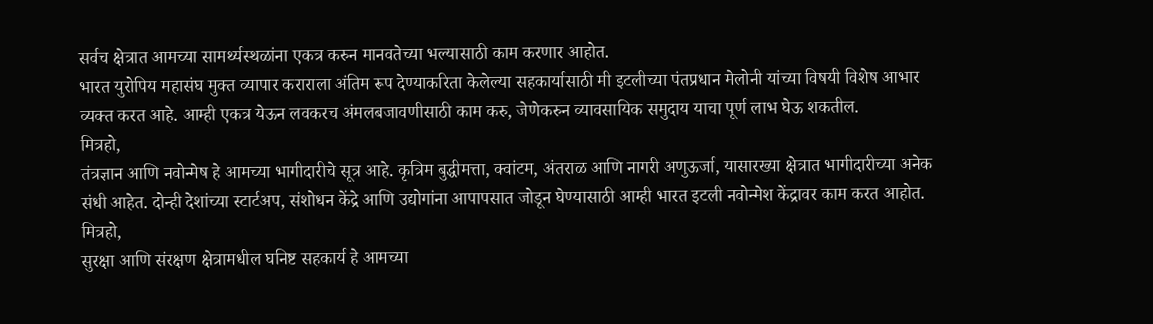सर्वच क्षेत्रात आमच्या सामर्थ्यस्थळांना एकत्र करुन मानवतेच्या भल्यासाठी काम करणार आहोत.
भारत युरोपिय महासंघ मुक्त व्यापार कराराला अंतिम रूप देण्याकरिता केलेल्या सहकार्यासाठी मी इटलीच्या पंतप्रधान मेलोनी यांच्या विषयी विशेष आभार व्यक्त करत आहे. आम्ही एकत्र येऊन लवकरच अंमलबजावणीसाठी काम करु, जेणेकरुन व्यावसायिक समुदाय याचा पूर्ण लाभ घेऊ शकतील.
मित्रहो,
तंत्रज्ञान आणि नवोन्मेष हे आमच्या भागीदारीचे सूत्र आहे. कृत्रिम बुद्धीमत्ता, क्वांटम, अंतराळ आणि नागरी अणुऊर्जा, यासारख्या क्षेत्रात भागीदारीच्या अनेक संधी आहेत. दोन्ही देशांच्या स्टार्टअप, संशोधन केंद्रे आणि उद्योगांना आपापसात जोडून घेण्यासाठी आम्ही भारत इटली नवोन्मेश केंद्रावर काम करत आहोत.
मित्रहो,
सुरक्षा आणि संरक्षण क्षेत्रामधील घनिष्ट सहकार्य हे आमच्या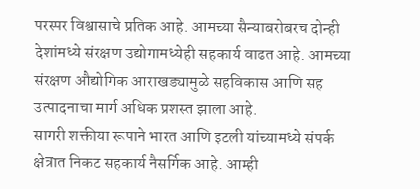परस्पर विश्वासाचे प्रतिक आहे. आमच्या सैन्याबरोबरच दोन्ही देशांमध्ये संरक्षण उद्योगामध्येही सहकार्य वाढत आहे. आमच्या संरक्षण औद्योगिक आराखड्यामुळे सहविकास आणि सह उत्पादनाचा मार्ग अधिक प्रशस्त झाला आहे.
सागरी शक्तीया रूपाने भारत आणि इटली यांच्यामध्ये संपर्क क्षेत्रात निकट सहकार्य नैसर्गिक आहे. आम्ही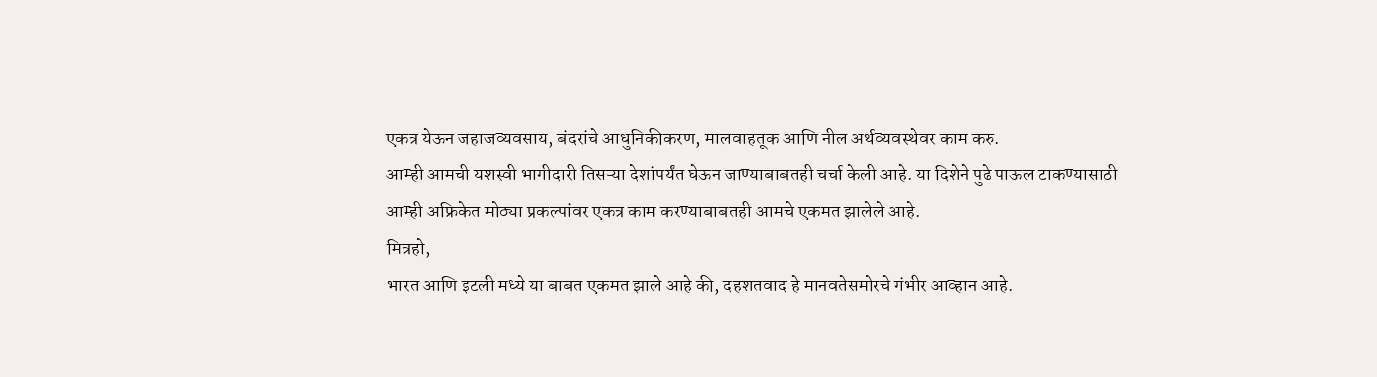एकत्र येऊन जहाजव्यवसाय, बंदरांचे आधुनिकीकरण, मालवाहतूक आणि नील अर्थव्यवस्थेवर काम करु.
आम्ही आमची यशस्वी भागीदारी तिसऱ्या देशांपर्यंत घेऊन जाण्याबाबतही चर्चा केली आहे. या दिशेने पुढे पाऊल टाकण्यासाठी आम्ही अफ्रिकेत मोठ्या प्रकल्पांवर एकत्र काम करण्याबाबतही आमचे एकमत झालेले आहे.
मित्रहो,
भारत आणि इटली मध्ये या बाबत एकमत झाले आहे की, दहशतवाद हे मानवतेसमोरचे गंभीर आव्हान आहे.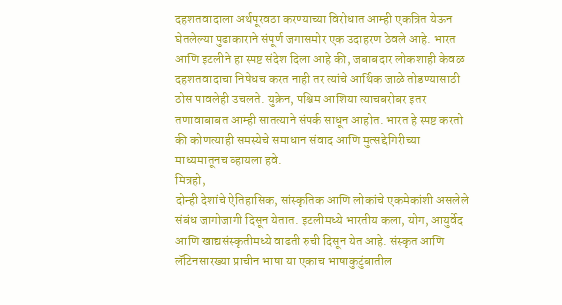दहशतवादाला अर्थपूरवठा करण्याच्या विरोधात आम्ही एकत्रित येऊन घेतलेल्या पुढाकाराने संपूर्ण जगासमोर एक उदाहरण ठेवले आहे. भारत आणि इटलीने हा स्पष्ट संदेश दिला आहे की, जबाबदार लोकशाही केवळ दहशतवादाचा निषेधच करत नाही तर त्यांचे आर्थिक जाळे तोडण्यासाठी ठोस पावलेही उचलते. युक्रेन, पश्चिम आशिया त्याचबरोबर इतर तणावाबाबत आम्ही सातत्याने संपर्क साधून आहोत. भारत हे स्पष्ट करतो की कोणत्याही समस्येचे समाधान संवाद आणि मुत्सद्देगिरीच्या माध्यमातूनच व्हायला हवे.
मित्रहो,
दोन्ही देशांचे ऐतिहासिक, सांस्कृतिक आणि लोकांचे एकमेकांशी असलेले संबंध जागोजागी दिसून येतात. इटलीमध्ये भारतीय कला, योग, आयुर्वेद आणि खाद्यसंस्कृतीमध्ये वाढती रुची दिसून येत आहे. संस्कृत आणि लॅटिनसारख्या प्राचीन भाषा या एकाच भाषाकुटुंबातील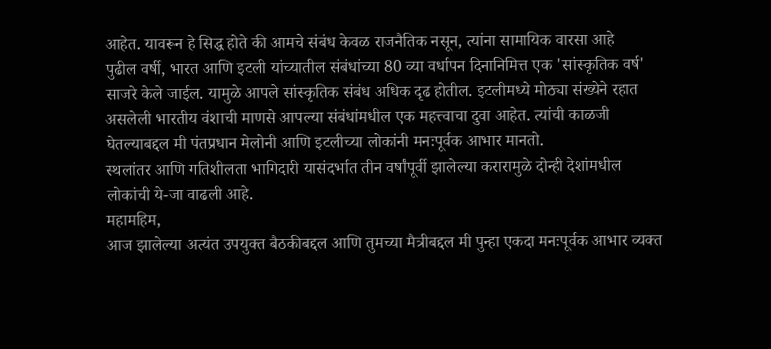आहेत. यावरून हे सिद्ध होते की आमचे संबंध केवळ राजनैतिक नसून, त्यांना सामायिक वारसा आहे
पुढील वर्षी, भारत आणि इटली यांच्यातील संबंधांच्या 80 व्या वर्धापन दिनानिमित्त एक 'सांस्कृतिक वर्ष' साजरे केले जाईल. यामुळे आपले सांस्कृतिक संबंध अधिक दृढ होतील. इटलीमध्ये मोठ्या संख्येने रहात असलेली भारतीय वंशाची माणसे आपल्या संबंधांमधील एक महत्त्वाचा दुवा आहेत. त्यांची काळजी घेतल्याबद्दल मी पंतप्रधान मेलोनी आणि इटलीच्या लोकांनी मनःपूर्वक आभार मानतो.
स्थलांतर आणि गतिशीलता भागिदारी यासंदर्भात तीन वर्षांपूर्वी झालेल्या करारामुळे दोन्ही देशांमधील लोकांची ये-जा वाढली आहे.
महामहिम,
आज झालेल्या अत्यंत उपयुक्त बैठकीबद्दल आणि तुमच्या मैत्रीबद्दल मी पुन्हा एकदा मनःपूर्वक आभार व्यक्त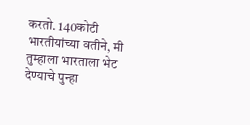करतो. 140कोटी भारतीयांच्या वतीने, मी तुम्हाला भारताला भेट देण्याचे पुन्हा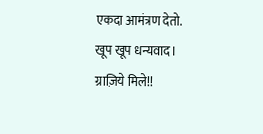एकदा आमंत्रण देतो.
खूप खूप धन्यवाद।
ग्राज़िये मिले!!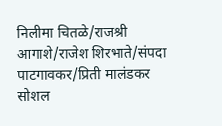निलीमा चितळे/राजश्री आगाशे/राजेश शिरभाते/संपदा पाटगावकर/प्रिती मालंडकर
सोशल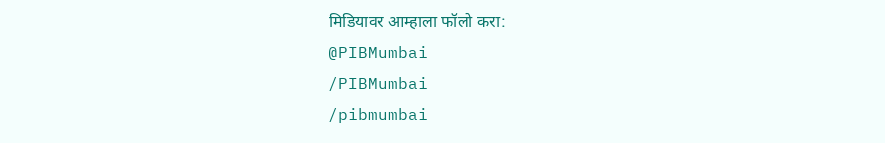मिडियावर आम्हाला फॉलो करा:
@PIBMumbai
/PIBMumbai
/pibmumbai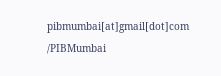pibmumbai[at]gmail[dot]com
/PIBMumbai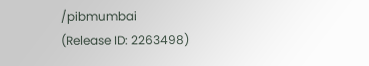/pibmumbai
(Release ID: 2263498)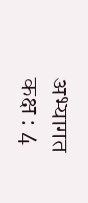अभ्यागत कक्ष : 4